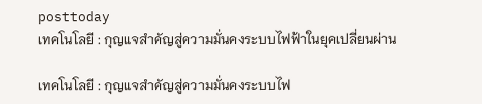posttoday
เทคโนโลยี : กุญแจสำคัญสู่ความมั่นคงระบบไฟฟ้าในยุคเปลี่ยนผ่าน

เทคโนโลยี : กุญแจสำคัญสู่ความมั่นคงระบบไฟ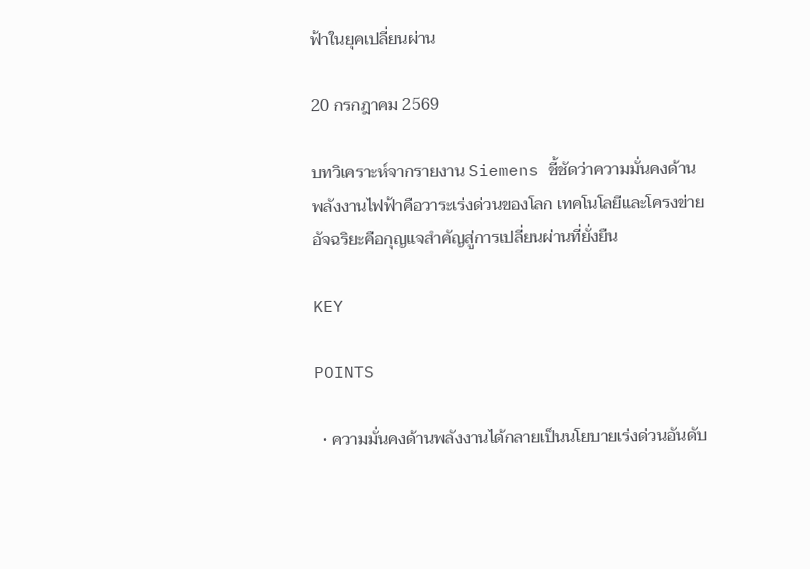ฟ้าในยุคเปลี่ยนผ่าน

20 กรกฎาคม 2569

บทวิเคราะห์จากรายงาน Siemens ชี้ชัดว่าความมั่นคงด้านพลังงานไฟฟ้าคือวาระเร่งด่วนของโลก เทคโนโลยีและโครงข่ายอัจฉริยะคือกุญแจสำคัญสู่การเปลี่ยนผ่านที่ยั่งยืน

KEY

POINTS

  • ความมั่นคงด้านพลังงานได้กลายเป็นนโยบายเร่งด่วนอันดับ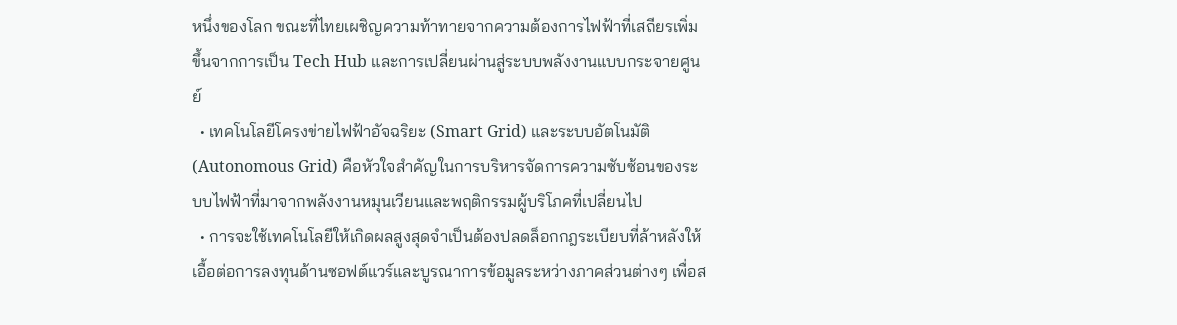หนึ่งของโลก ขณะที่ไทยเผชิญความท้าทายจากความต้องการไฟฟ้าที่เสถียรเพิ่มขึ้นจากการเป็น Tech Hub และการเปลี่ยนผ่านสู่ระบบพลังงานแบบกระจายศูนย์
  • เทคโนโลยีโครงข่ายไฟฟ้าอัจฉริยะ (Smart Grid) และระบบอัตโนมัติ (Autonomous Grid) คือหัวใจสำคัญในการบริหารจัดการความซับซ้อนของระบบไฟฟ้าที่มาจากพลังงานหมุนเวียนและพฤติกรรมผู้บริโภคที่เปลี่ยนไป
  • การจะใช้เทคโนโลยีให้เกิดผลสูงสุดจำเป็นต้องปลดล็อกกฎระเบียบที่ล้าหลังให้เอื้อต่อการลงทุนด้านซอฟต์แวร์และบูรณาการข้อมูลระหว่างภาคส่วนต่างๆ เพื่อส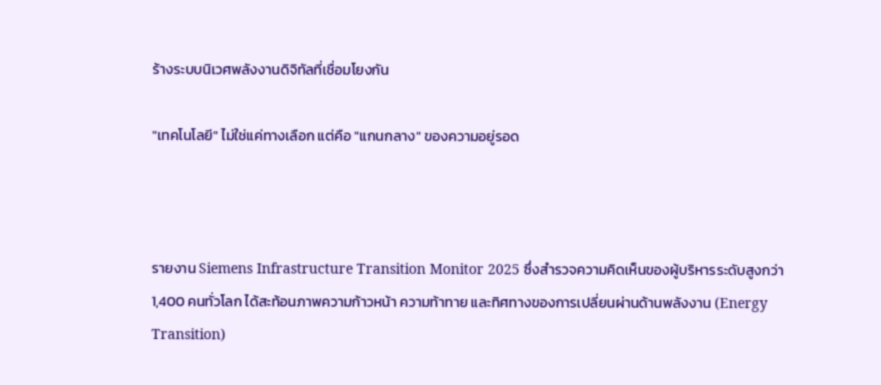ร้างระบบนิเวศพลังงานดิจิทัลที่เชื่อมโยงกัน

"เทคโนโลยี" ไม่ใช่แค่ทางเลือก แต่คือ "แกนกลาง" ของความอยู่รอด



รายงาน Siemens Infrastructure Transition Monitor 2025 ซึ่งสำรวจความคิดเห็นของผู้บริหารระดับสูงกว่า 1,400 คนทั่วโลก ได้สะท้อนภาพความก้าวหน้า ความท้าทาย และทิศทางของการเปลี่ยนผ่านด้านพลังงาน (Energy Transition)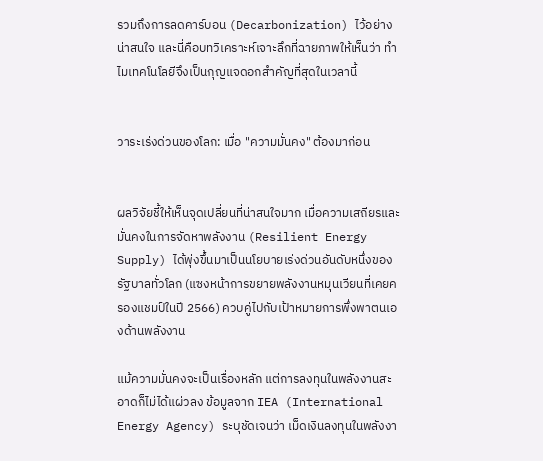รวมถึงการลดคาร์บอน (Decarbonization) ไว้อย่างน่าสนใจ และนี่คือบทวิเคราะห์เจาะลึกที่ฉายภาพให้เห็นว่า ทำไมเทคโนโลยีจึงเป็นกุญแจดอกสำคัญที่สุดในเวลานี้


วาระเร่งด่วนของโลก: เมื่อ "ความมั่นคง" ต้องมาก่อน


ผลวิจัยชี้ให้เห็นจุดเปลี่ยนที่น่าสนใจมาก เมื่อความเสถียรและมั่นคงในการจัดหาพลังงาน (Resilient Energy Supply) ได้พุ่งขึ้นมาเป็นนโยบายเร่งด่วนอันดับหนึ่งของรัฐบาลทั่วโลก (แซงหน้าการขยายพลังงานหมุนเวียนที่เคยครองแชมป์ในปี 2566) ควบคู่ไปกับเป้าหมายการพึ่งพาตนเองด้านพลังงาน

แม้ความมั่นคงจะเป็นเรื่องหลัก แต่การลงทุนในพลังงานสะอาดก็ไม่ได้แผ่วลง ข้อมูลจาก IEA (International Energy Agency) ระบุชัดเจนว่า เม็ดเงินลงทุนในพลังงา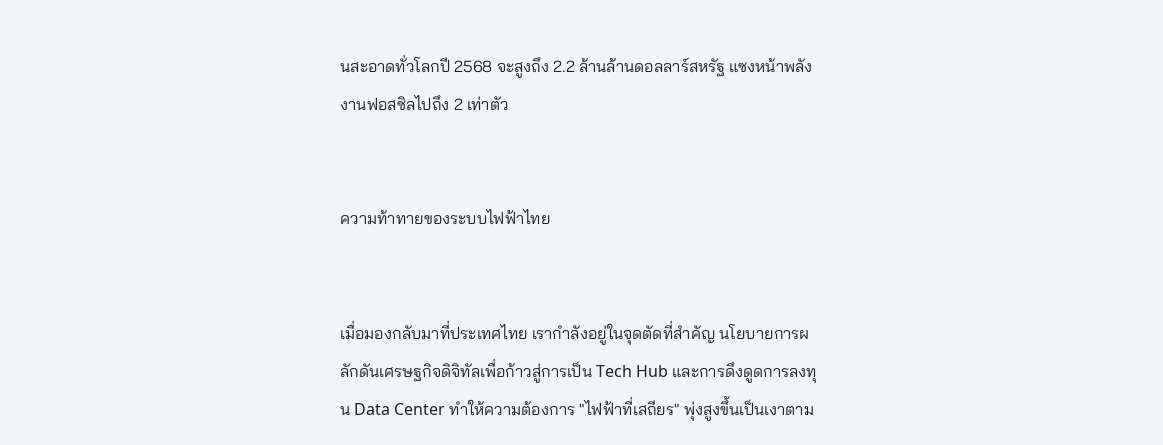นสะอาดทั่วโลกปี 2568 จะสูงถึง 2.2 ล้านล้านดอลลาร์สหรัฐ แซงหน้าพลังงานฟอสซิลไปถึง 2 เท่าตัว


ความท้าทายของระบบไฟฟ้าไทย


เมื่อมองกลับมาที่ประเทศไทย เรากำลังอยู่ในจุดตัดที่สำคัญ นโยบายการผลักดันเศรษฐกิจดิจิทัลเพื่อก้าวสู่การเป็น Tech Hub และการดึงดูดการลงทุน Data Center ทำให้ความต้องการ "ไฟฟ้าที่เสถียร" พุ่งสูงขึ้นเป็นเงาตาม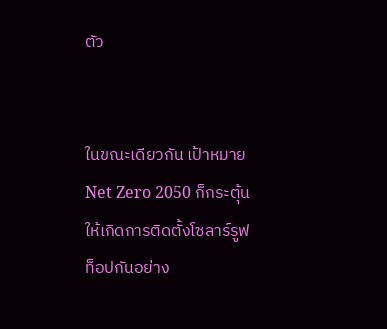ตัว


ในขณะเดียวกัน เป้าหมาย Net Zero 2050 ก็กระตุ้นให้เกิดการติดตั้งโซลาร์รูฟท็อปกันอย่าง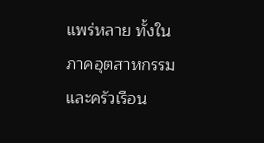แพร่หลาย ทั้งในภาคอุตสาหกรรมและครัวเรือน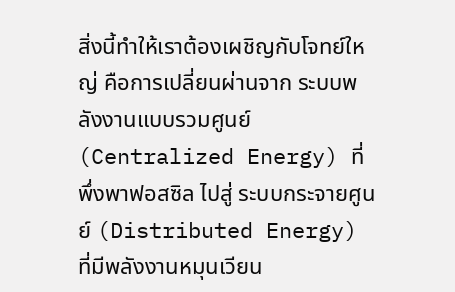สิ่งนี้ทำให้เราต้องเผชิญกับโจทย์ใหญ่ คือการเปลี่ยนผ่านจาก ระบบพลังงานแบบรวมศูนย์ (Centralized Energy) ที่พึ่งพาฟอสซิล ไปสู่ ระบบกระจายศูนย์ (Distributed Energy) ที่มีพลังงานหมุนเวียน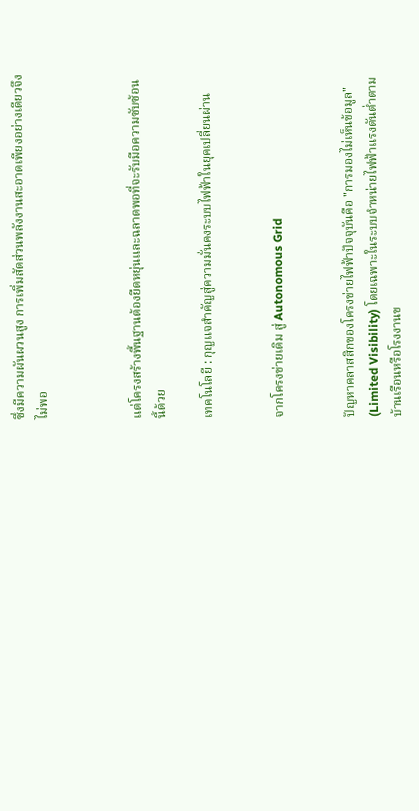ซึ่งมีความผันผวนสูง การเพิ่มสัดส่วนพลังงานสะอาดเพียงอย่างเดียวจึงไม่พอ



แต่โครงสร้างพื้นฐานต้องยืดหยุ่นและฉลาดพอที่จะรับมือความซับซ้อนนี้ด้วย

เทคโนโลยี : กุญแจสำคัญสู่ความมั่นคงระบบไฟฟ้าในยุคเปลี่ยนผ่าน


จากโครงข่ายเดิม สู่ Autonomous Grid


ปัญหาคลาสสิกของโครงข่ายไฟฟ้าปัจจุบันคือ "การมองไม่เห็นข้อมูล" (Limited Visibility) โดยเฉพาะในระบบจำหน่ายไฟฟ้าแรงดันต่ำตามบ้านเรือนหรือโรงงานข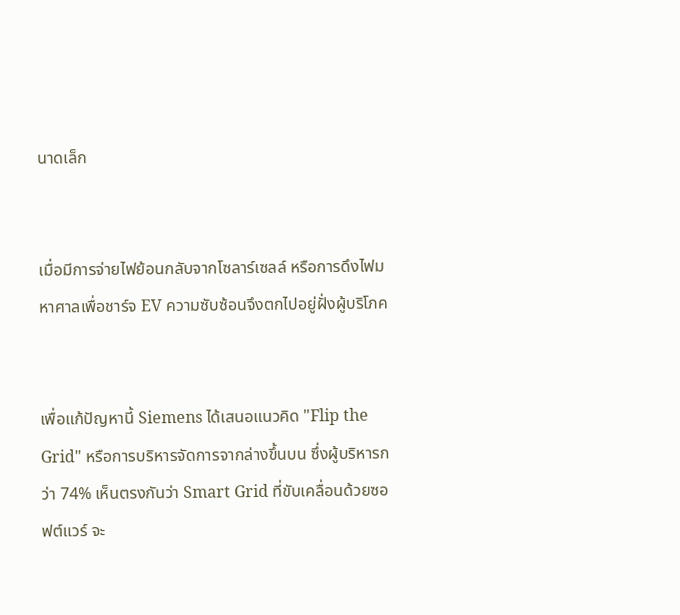นาดเล็ก


เมื่อมีการจ่ายไฟย้อนกลับจากโซลาร์เซลล์ หรือการดึงไฟมหาศาลเพื่อชาร์จ EV ความซับซ้อนจึงตกไปอยู่ฝั่งผู้บริโภค


เพื่อแก้ปัญหานี้ Siemens ได้เสนอแนวคิด "Flip the Grid" หรือการบริหารจัดการจากล่างขึ้นบน ซึ่งผู้บริหารกว่า 74% เห็นตรงกันว่า Smart Grid ที่ขับเคลื่อนด้วยซอฟต์แวร์ จะ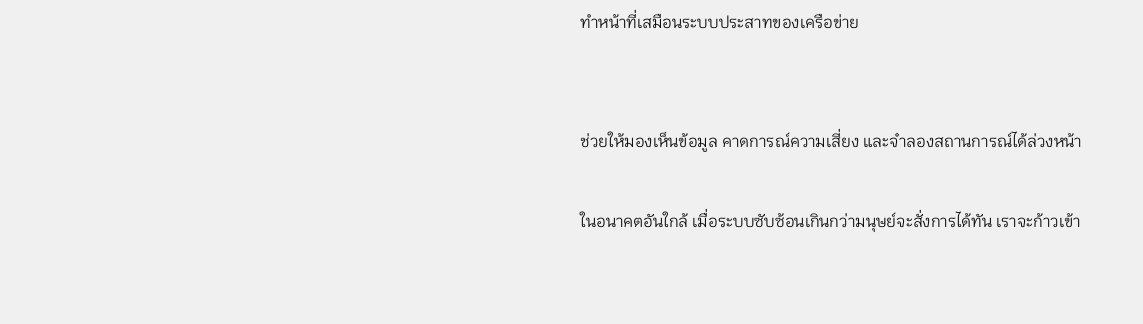ทำหน้าที่เสมือนระบบประสาทของเครือข่าย


ช่วยให้มองเห็นข้อมูล คาดการณ์ความเสี่ยง และจำลองสถานการณ์ได้ล่วงหน้า

ในอนาคตอันใกล้ เมื่อระบบซับซ้อนเกินกว่ามนุษย์จะสั่งการได้ทัน เราจะก้าวเข้า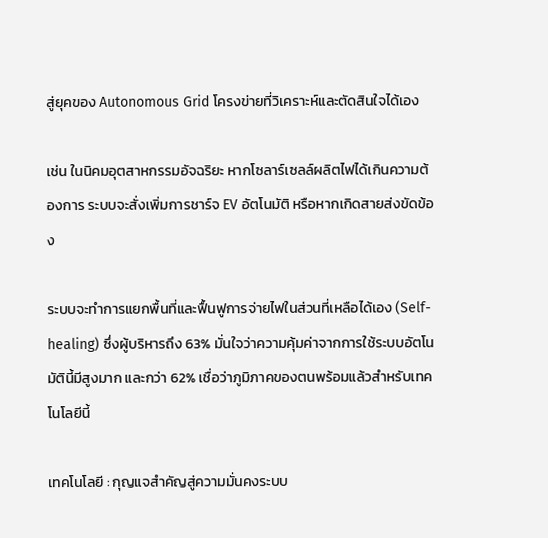สู่ยุคของ Autonomous Grid โครงข่ายที่วิเคราะห์และตัดสินใจได้เอง

เช่น ในนิคมอุตสาหกรรมอัจฉริยะ หากโซลาร์เซลล์ผลิตไฟได้เกินความต้องการ ระบบจะสั่งเพิ่มการชาร์จ EV อัตโนมัติ หรือหากเกิดสายส่งขัดข้อง

ระบบจะทำการแยกพื้นที่และฟื้นฟูการจ่ายไฟในส่วนที่เหลือได้เอง (Self-healing) ซึ่งผู้บริหารถึง 63% มั่นใจว่าความคุ้มค่าจากการใช้ระบบอัตโนมัตินี้มีสูงมาก และกว่า 62% เชื่อว่าภูมิภาคของตนพร้อมแล้วสำหรับเทคโนโลยีนี้

เทคโนโลยี : กุญแจสำคัญสู่ความมั่นคงระบบ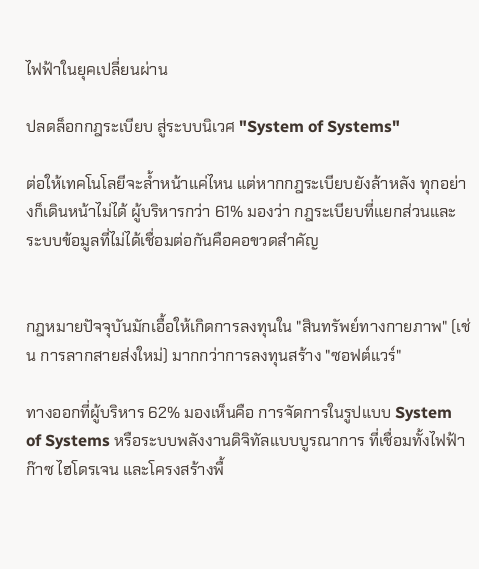ไฟฟ้าในยุคเปลี่ยนผ่าน

ปลดล็อกกฎระเบียบ สู่ระบบนิเวศ "System of Systems"

ต่อให้เทคโนโลยีจะล้ำหน้าแค่ไหน แต่หากกฎระเบียบยังล้าหลัง ทุกอย่างก็เดินหน้าไม่ได้ ผู้บริหารกว่า 61% มองว่า กฎระเบียบที่แยกส่วนและระบบข้อมูลที่ไม่ได้เชื่อมต่อกันคือคอขวดสำคัญ


กฎหมายปัจจุบันมักเอื้อให้เกิดการลงทุนใน "สินทรัพย์ทางกายภาพ" (เช่น การลากสายส่งใหม่) มากกว่าการลงทุนสร้าง "ซอฟต์แวร์"

ทางออกที่ผู้บริหาร 62% มองเห็นคือ การจัดการในรูปแบบ System of Systems หรือระบบพลังงานดิจิทัลแบบบูรณาการ ที่เชื่อมทั้งไฟฟ้า ก๊าซ ไฮโดรเจน และโครงสร้างพื้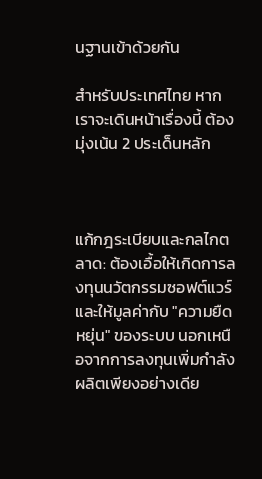นฐานเข้าด้วยกัน

สำหรับประเทศไทย หากเราจะเดินหน้าเรื่องนี้ ต้องมุ่งเน้น 2 ประเด็นหลัก



แก้กฎระเบียบและกลไกตลาด: ต้องเอื้อให้เกิดการลงทุนนวัตกรรมซอฟต์แวร์ และให้มูลค่ากับ "ความยืดหยุ่น" ของระบบ นอกเหนือจากการลงทุนเพิ่มกำลังผลิตเพียงอย่างเดีย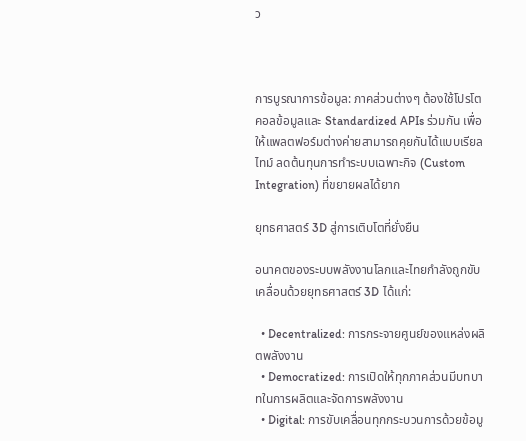ว



การบูรณาการข้อมูล: ภาคส่วนต่างๆ ต้องใช้โปรโตคอลข้อมูลและ Standardized APIs ร่วมกัน เพื่อให้แพลตฟอร์มต่างค่ายสามารถคุยกันได้แบบเรียลไทม์ ลดต้นทุนการทำระบบเฉพาะกิจ (Custom Integration) ที่ขยายผลได้ยาก

ยุทธศาสตร์ 3D สู่การเติบโตที่ยั่งยืน

อนาคตของระบบพลังงานโลกและไทยกำลังถูกขับเคลื่อนด้วยยุทธศาสตร์ 3D ได้แก่:

  • Decentralized: การกระจายศูนย์ของแหล่งผลิตพลังงาน
  • Democratized: การเปิดให้ทุกภาคส่วนมีบทบาทในการผลิตและจัดการพลังงาน
  • Digital: การขับเคลื่อนทุกกระบวนการด้วยข้อมู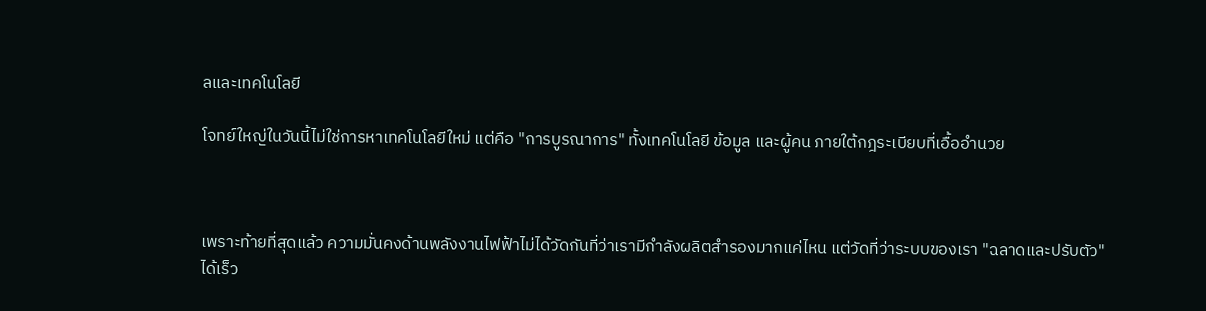ลและเทคโนโลยี

โจทย์ใหญ่ในวันนี้ไม่ใช่การหาเทคโนโลยีใหม่ แต่คือ "การบูรณาการ" ทั้งเทคโนโลยี ข้อมูล และผู้คน ภายใต้กฎระเบียบที่เอื้ออำนวย



เพราะท้ายที่สุดแล้ว ความมั่นคงด้านพลังงานไฟฟ้าไม่ได้วัดกันที่ว่าเรามีกำลังผลิตสำรองมากแค่ไหน แต่วัดที่ว่าระบบของเรา "ฉลาดและปรับตัว" ได้เร็ว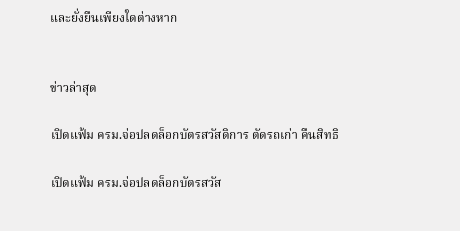และยั่งยืนเพียงใดต่างหาก


ข่าวล่าสุด

เปิดแฟ้ม ครม.จ่อปลดล็อกบัตรสวัสดิการ ตัดรถเก่า คืนสิทธิ

เปิดแฟ้ม ครม.จ่อปลดล็อกบัตรสวัส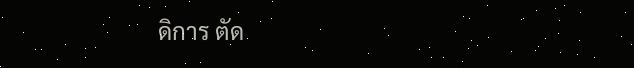ดิการ ตัด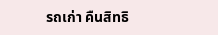รถเก่า คืนสิทธิ